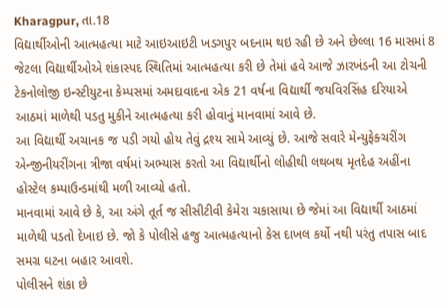Kharagpur, તા.18
વિદ્યાર્થીઓની આત્મહત્યા માટે આઇઆઇટી ખડગપુર બદનામ થઇ રહી છે અને છેલ્લા 16 માસમાં 8 જેટલા વિદ્યાર્થીઓએ શંકાસ્પદ સ્થિતિમાં આત્મહત્યા કરી છે તેમાં હવે આજે ઝારખંડની આ ટોચની ટેકનોલોજી ઇન્સ્ટીયુટના કેમ્પસમાં અમદાવાદના એક 21 વર્ષના વિદ્યાર્થી જયવિરસિંહ દરિયાએ આઠમાં માળેથી પડતુ મુકીને આત્મહત્યા કરી હોવાનું માનવામાં આવે છે.
આ વિદ્યાર્થી અચાનક જ પડી ગયો હોય તેવું દ્રશ્ય સામે આવ્યું છે. આજે સવારે મેન્યુફેક્ચરીંગ એન્જીનીયરીંગના ત્રીજા વર્ષમાં અભ્યાસ કરતો આ વિદ્યાર્થીનો લોહીથી લથબથ મૃતદેહ અહીંના હોસ્ટેલ કમ્પાઉન્ડમાંથી મળી આવ્યો હતો.
માનવામાં આવે છે કે, આ અંગે તૂર્ત જ સીસીટીવી કેમેરા ચકાસાયા છે જેમાં આ વિદ્યાર્થી આઠમાં માળેથી પડતો દેખાઇ છે. જો કે પોલીસે હજુ આત્મહત્યાનો કેસ દાખલ કર્યો નથી પરંતુ તપાસ બાદ સમગ્ર ઘટના બહાર આવશે.
પોલીસને શંકા છે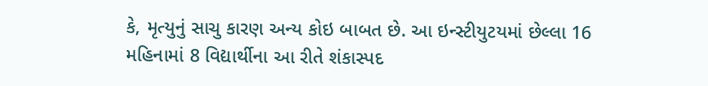કે, મૃત્યુનું સાચુ કારણ અન્ય કોઇ બાબત છે. આ ઇન્સ્ટીયુટયમાં છેલ્લા 16 મહિનામાં 8 વિદ્યાર્થીના આ રીતે શંકાસ્પદ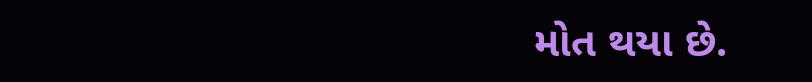મોત થયા છે.